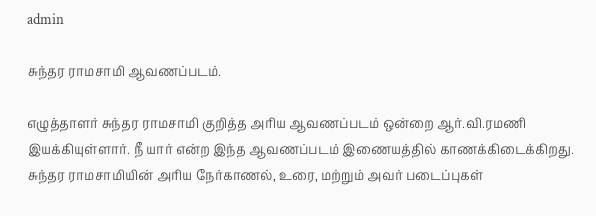admin

சுந்தர ராமசாமி ஆவணப்படம்.

எழுத்தாளர் சுந்தர ராமசாமி குறித்த அரிய ஆவணப்படம் ஒன்றை ஆர்.வி.ரமணி இயக்கியுள்ளார். நீ யார் என்ற இந்த ஆவணப்படம் இணையத்தில் காணக்கிடைக்கிறது. சுந்தர ராமசாமியின் அரிய நேர்காணல், உரை, மற்றும் அவர் படைப்புகள்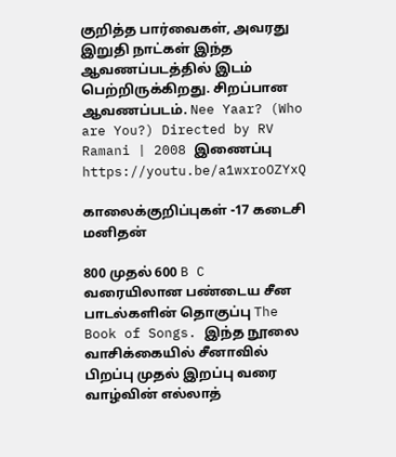குறித்த பார்வைகள், அவரது இறுதி நாட்கள் இந்த ஆவணப்படத்தில் இடம் பெற்றிருக்கிறது. சிறப்பான ஆவணப்படம். Nee Yaar? (Who are You?) Directed by RV Ramani | 2008 இணைப்பு https://youtu.be/a1wxroOZYxQ

காலைக்குறிப்புகள் -17 கடைசி மனிதன்

800 முதல் 600 B C வரையிலான பண்டைய சீன பாடல்களின் தொகுப்பு The Book of Songs. இந்த நூலை வாசிக்கையில் சீனாவில் பிறப்பு முதல் இறப்பு வரை வாழ்வின் எல்லாத்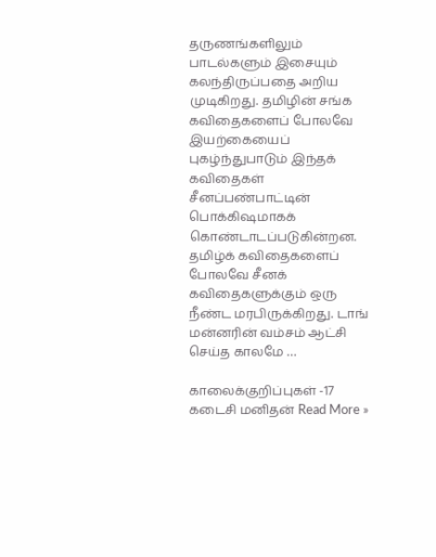தருணங்களிலும் பாடல்களும் இசையும் கலந்திருப்பதை அறிய முடிகிறது. தமிழின் சங்க கவிதைகளைப் போலவே இயற்கையைப் புகழ்ந்துபாடும் இந்தக் கவிதைகள் சீனப்பண்பாட்டின் பொக்கிஷமாகக் கொண்டாடப்படுகின்றன. தமிழ்க் கவிதைகளைப் போலவே சீனக் கவிதைகளுக்கும் ஒரு நீண்ட மரபிருக்கிறது. டாங் மன்னரின் வம்சம் ஆட்சி செய்த காலமே …

காலைக்குறிப்புகள் -17 கடைசி மனிதன் Read More »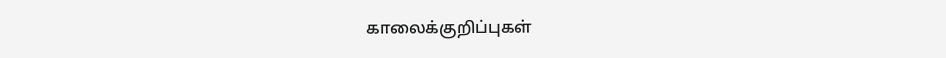காலைக்குறிப்புகள்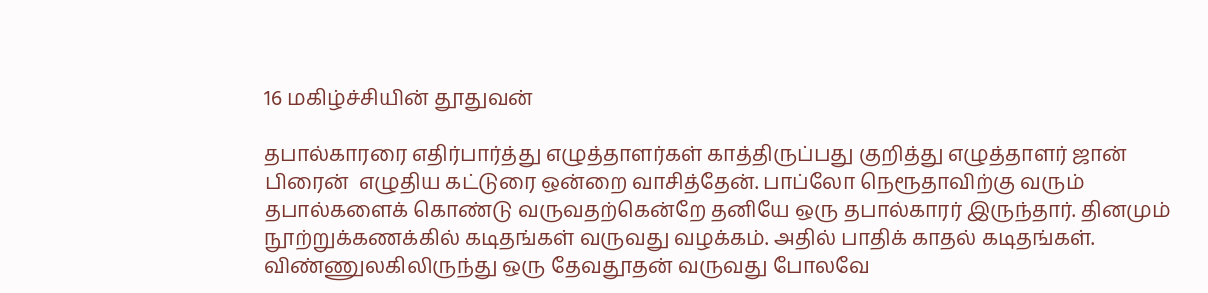16 மகிழ்ச்சியின் தூதுவன்

தபால்காரரை எதிர்பார்த்து எழுத்தாளர்கள் காத்திருப்பது குறித்து எழுத்தாளர் ஜான் பிரைன்  எழுதிய கட்டுரை ஒன்றை வாசித்தேன். பாப்லோ நெரூதாவிற்கு வரும் தபால்களைக் கொண்டு வருவதற்கென்றே தனியே ஒரு தபால்காரர் இருந்தார். தினமும் நூற்றுக்கணக்கில் கடிதங்கள் வருவது வழக்கம். அதில் பாதிக் காதல் கடிதங்கள். விண்ணுலகிலிருந்து ஒரு தேவதூதன் வருவது போலவே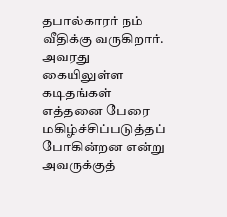தபால்காரர் நம் வீதிக்கு வருகிறார். அவரது கையிலுள்ள கடிதங்கள் எத்தனை பேரை மகிழ்ச்சிப்படுத்தப் போகின்றன என்று அவருக்குத்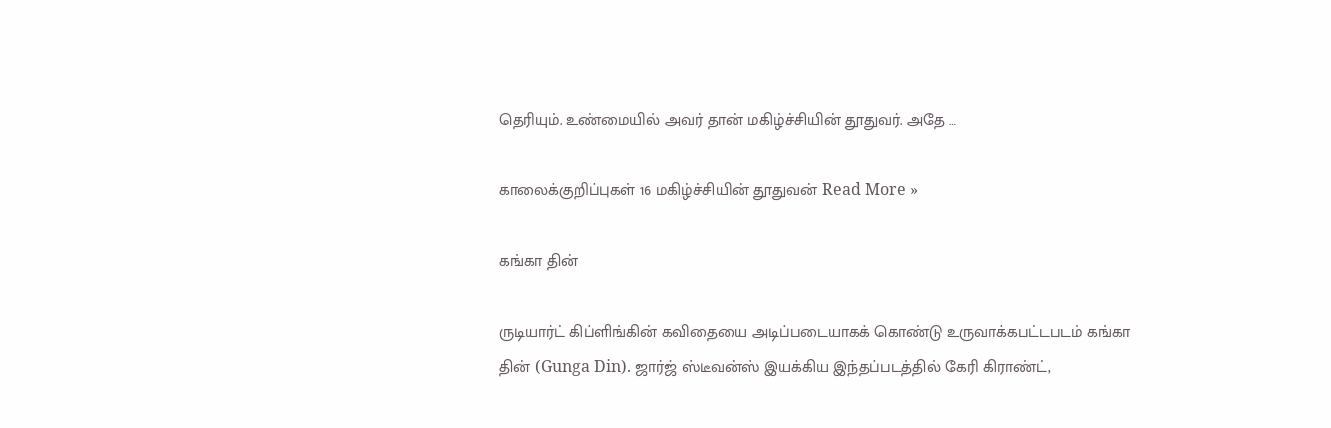தெரியும். உண்மையில் அவர் தான் மகிழ்ச்சியின் தூதுவர். அதே …

காலைக்குறிப்புகள் 16 மகிழ்ச்சியின் தூதுவன் Read More »

கங்கா தின்

ருடியார்ட் கிப்ளிங்கின் கவிதையை அடிப்படையாகக் கொண்டு உருவாக்கபட்டபடம் கங்கா தின் (Gunga Din). ஜார்ஜ் ஸ்டீவன்ஸ் இயக்கிய இந்தப்படத்தில் கேரி கிராண்ட்,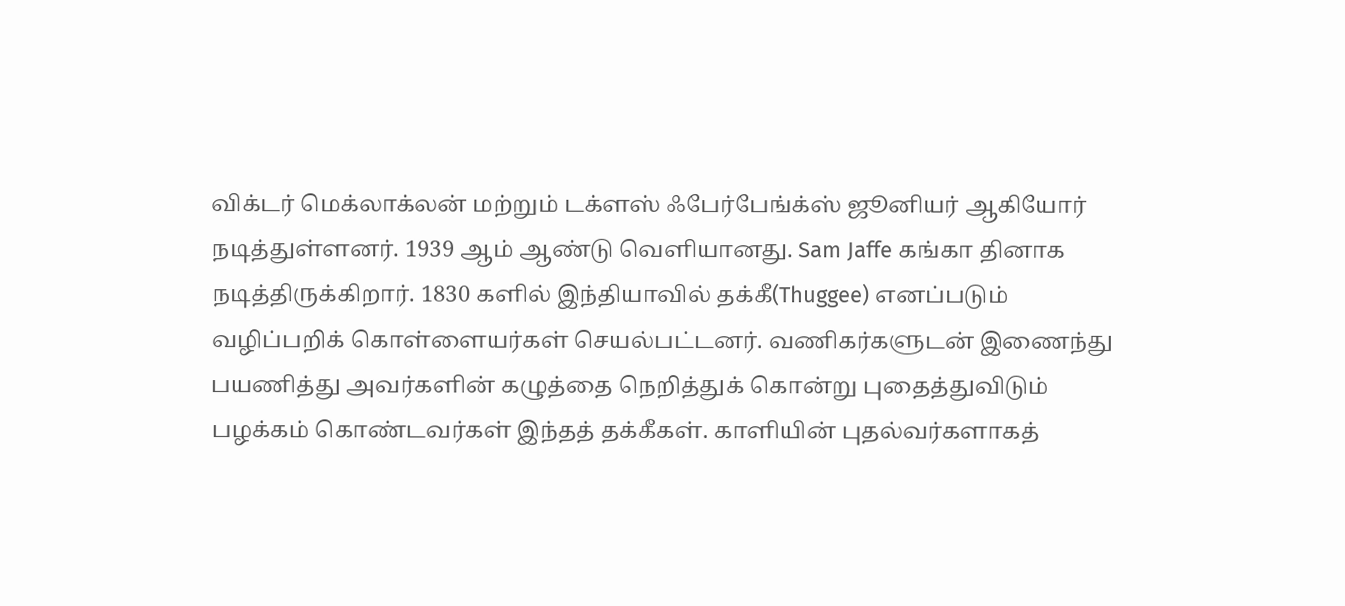விக்டர் மெக்லாக்லன் மற்றும் டக்ளஸ் ஃபேர்பேங்க்ஸ் ஜூனியர் ஆகியோர் நடித்துள்ளனர். 1939 ஆம் ஆண்டு வெளியானது. Sam Jaffe கங்கா தினாக நடித்திருக்கிறார். 1830 களில் இந்தியாவில் தக்கீ(Thuggee) எனப்படும் வழிப்பறிக் கொள்ளையர்கள் செயல்பட்டனர். வணிகர்களுடன் இணைந்து பயணித்து அவர்களின் கழுத்தை நெறித்துக் கொன்று புதைத்துவிடும் பழக்கம் கொண்டவர்கள் இந்தத் தக்கீகள். காளியின் புதல்வர்களாகத்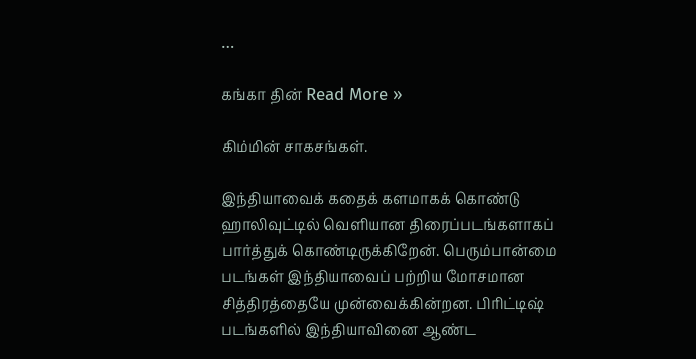…

கங்கா தின் Read More »

கிம்மின் சாகசங்கள்.

இந்தியாவைக் கதைக் களமாகக் கொண்டு ஹாலிவுட்டில் வெளியான திரைப்படங்களாகப் பார்த்துக் கொண்டிருக்கிறேன். பெரும்பான்மை படங்கள் இந்தியாவைப் பற்றிய மோசமான சித்திரத்தையே முன்வைக்கின்றன. பிரிட்டிஷ் படங்களில் இந்தியாவினை ஆண்ட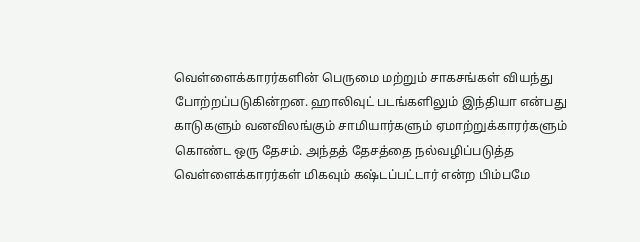வெள்ளைக்காரர்களின் பெருமை மற்றும் சாகசங்கள் வியந்து போற்றப்படுகின்றன. ஹாலிவுட் படங்களிலும் இந்தியா என்பது காடுகளும் வனவிலங்கும் சாமியார்களும் ஏமாற்றுக்காரர்களும் கொண்ட ஒரு தேசம். அந்தத் தேசத்தை நல்வழிப்படுத்த வெள்ளைக்காரர்கள் மிகவும் கஷ்டப்பட்டார் என்ற பிம்பமே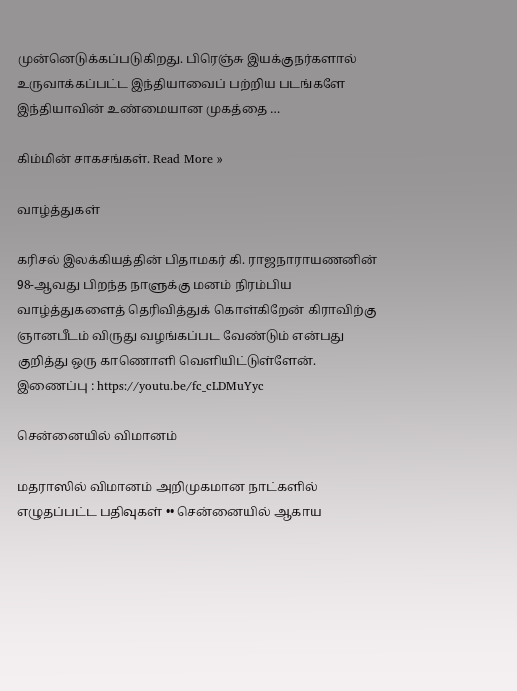முன்னெடுக்கப்படுகிறது. பிரெஞ்சு இயக்குநர்களால் உருவாக்கப்பட்ட இந்தியாவைப் பற்றிய படங்களே இந்தியாவின் உண்மையான முகத்தை …

கிம்மின் சாகசங்கள். Read More »

வாழ்த்துகள்

கரிசல் இலக்கியத்தின் பிதாமகர் கி. ராஜநாராயணனின் 98-ஆவது பிறந்த நாளுக்கு மனம் நிரம்பிய வாழ்த்துகளைத் தெரிவித்துக் கொள்கிறேன் கிராவிற்கு ஞானபீடம் விருது வழங்கப்பட வேண்டும் என்பது குறித்து ஒரு காணொளி வெளியிட்டுள்ளேன். இணைப்பு : https://youtu.be/fc_cLDMuYyc

சென்னையில் விமானம்

மதராஸில் விமானம் அறிமுகமான நாட்களில் எழுதப்பட்ட பதிவுகள் •• சென்னையில் ஆகாய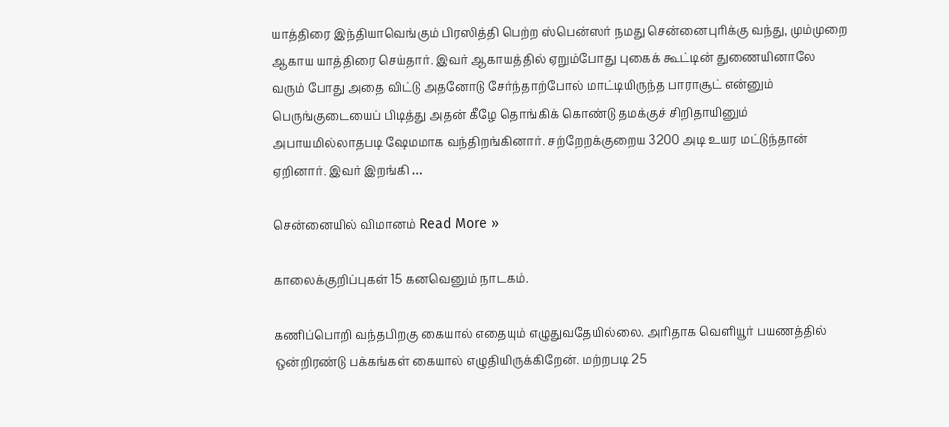யாத்திரை இந்தியாவெங்கும் பிரஸித்தி பெற்ற ஸ்பென்ஸர் நமது சென்னைபுரிக்கு வந்து, மும்முறை ஆகாய யாத்திரை செய்தார். இவர் ஆகாயத்தில் ஏறும்போது புகைக் கூட்டின் துணையினாலே வரும் போது அதை விட்டு அதனோடு சேர்ந்தாற்போல் மாட்டியிருந்த பாராசூட் என்னும் பெருங்குடையைப் பிடித்து அதன் கீழே தொங்கிக் கொண்டு தமக்குச் சிறிதாயினும் அபாயமில்லாதபடி ஷேமமாக வந்திறங்கினார். சற்றேறக்குறைய 3200 அடி உயர மட்டுந்தான் ஏறினார். இவர் இறங்கி …

சென்னையில் விமானம் Read More »

காலைக்குறிப்புகள் 15 கனவெனும் நாடகம்.

கணிப்பொறி வந்தபிறகு கையால் எதையும் எழுதுவதேயில்லை. அரிதாக வெளியூர் பயணத்தில் ஒன்றிரண்டு பக்கங்கள் கையால் எழுதியிருக்கிறேன். மற்றபடி 25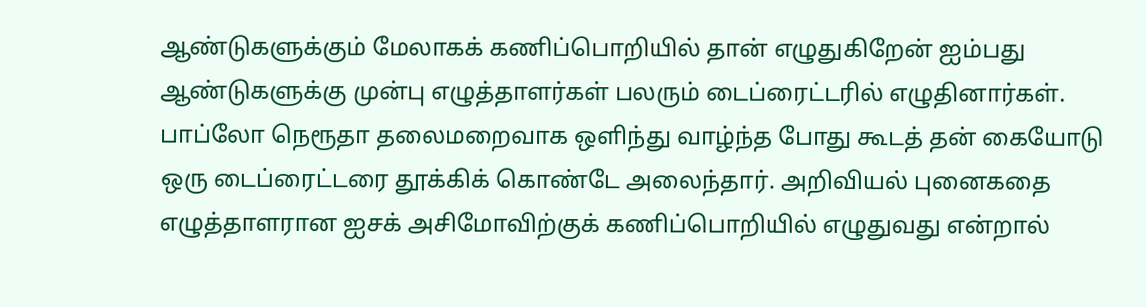ஆண்டுகளுக்கும் மேலாகக் கணிப்பொறியில் தான் எழுதுகிறேன் ஐம்பது ஆண்டுகளுக்கு முன்பு எழுத்தாளர்கள் பலரும் டைப்ரைட்டரில் எழுதினார்கள். பாப்லோ நெரூதா தலைமறைவாக ஒளிந்து வாழ்ந்த போது கூடத் தன் கையோடு ஒரு டைப்ரைட்டரை தூக்கிக் கொண்டே அலைந்தார். அறிவியல் புனைகதை எழுத்தாளரான ஐசக் அசிமோவிற்குக் கணிப்பொறியில் எழுதுவது என்றால்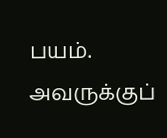பயம். அவருக்குப்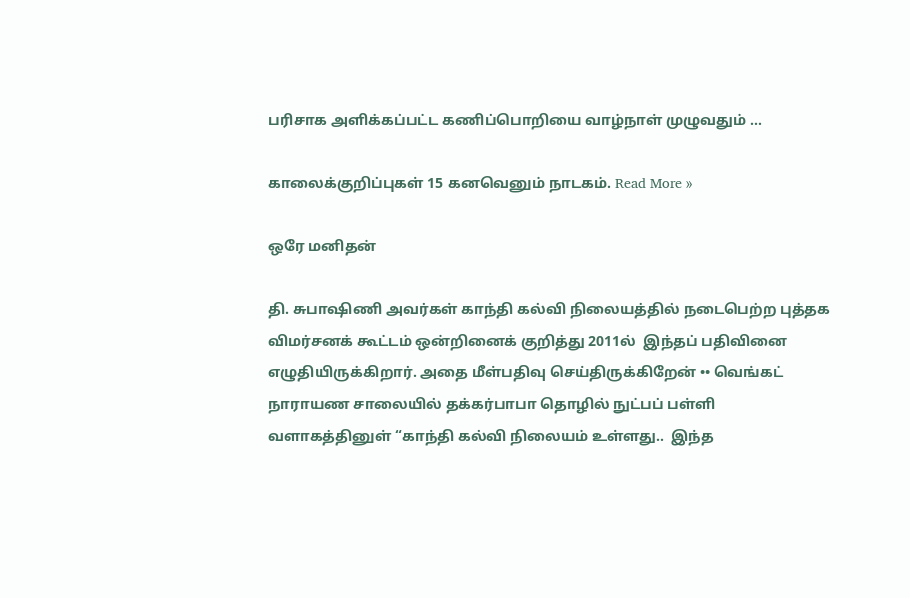பரிசாக அளிக்கப்பட்ட கணிப்பொறியை வாழ்நாள் முழுவதும் …

காலைக்குறிப்புகள் 15 கனவெனும் நாடகம். Read More »

ஒரே மனிதன்

தி. சுபாஷிணி அவர்கள் காந்தி கல்வி நிலையத்தில் நடைபெற்ற புத்தக விமர்சனக் கூட்டம் ஒன்றினைக் குறித்து 2011ல்  இந்தப் பதிவினை எழுதியிருக்கிறார். அதை மீள்பதிவு செய்திருக்கிறேன் •• வெங்கட் நாராயண சாலையில் தக்கர்பாபா தொழில் நுட்பப் பள்ளி வளாகத்தினுள் “காந்தி கல்வி நிலையம் உள்ளது..  இந்த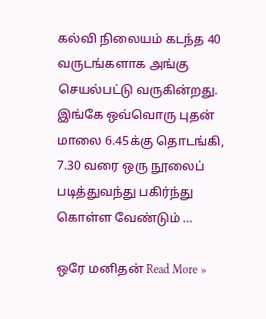கல்வி நிலையம் கடந்த 40 வருடங்களாக அங்கு செயல்பட்டு வருகின்றது. இங்கே ஒவ்வொரு புதன் மாலை 6.45க்கு தொடங்கி, 7.30 வரை ஒரு நூலைப் படித்துவந்து பகிர்ந்து கொள்ள வேண்டும் …

ஒரே மனிதன் Read More »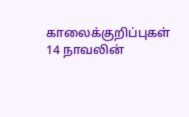காலைக்குறிப்புகள் 14 நாவலின்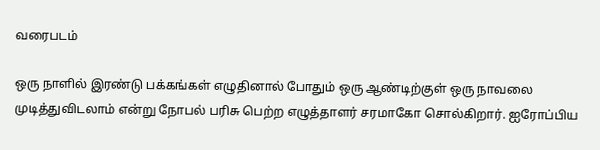வரைபடம்

ஒரு நாளில் இரண்டு பக்கங்கள் எழுதினால் போதும் ஒரு ஆண்டிற்குள் ஒரு நாவலை முடித்துவிடலாம் என்று நோபல் பரிசு பெற்ற எழுத்தாளர் சரமாகோ சொல்கிறார். ஐரோப்பிய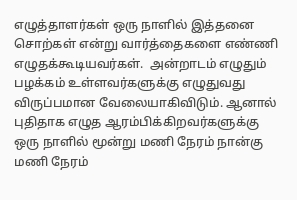எழுத்தாளர்கள் ஒரு நாளில் இத்தனை சொற்கள் என்று வார்த்தைகளை எண்ணி எழுதக்கூடியவர்கள்.  அன்றாடம் எழுதும் பழக்கம் உள்ளவர்களுக்கு எழுதுவது விருப்பமான வேலையாகிவிடும். ஆனால் புதிதாக எழுத ஆரம்பிக்கிறவர்களுக்கு ஒரு நாளில் மூன்று மணி நேரம் நான்கு மணி நேரம்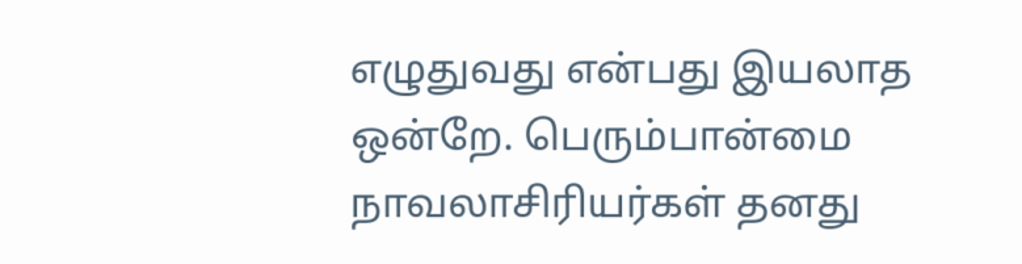எழுதுவது என்பது இயலாத ஒன்றே. பெரும்பான்மை நாவலாசிரியர்கள் தனது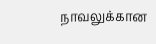நாவலுக்கான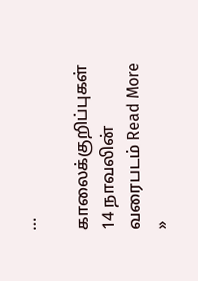…

காலைக்குறிப்புகள் 14 நாவலின் வரைபடம் Read More »